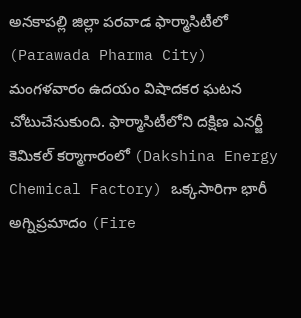అనకాపల్లి జిల్లా పరవాడ ఫార్మాసిటీలో (Parawada Pharma City) మంగళవారం ఉదయం విషాదకర ఘటన చోటుచేసుకుంది. ఫార్మాసిటీలోని దక్షిణ ఎనర్జీ కెమికల్‌ కర్మాగారంలో (Dakshina Energy Chemical Factory) ఒక్కసారిగా భారీ అగ్నిప్రమాదం (Fire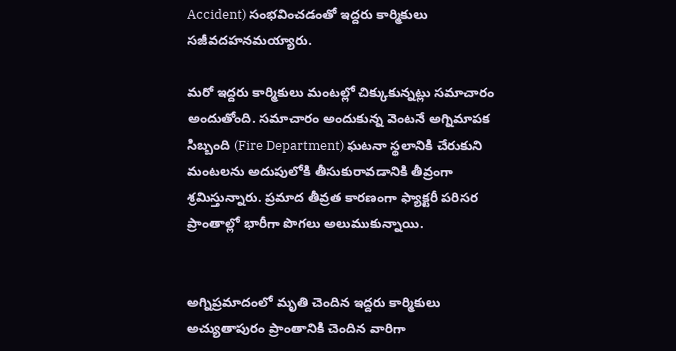Accident) సంభవించడంతో ఇద్దరు కార్మికులు సజీవదహనమయ్యారు.

మరో ఇద్దరు కార్మికులు మంటల్లో చిక్కుకున్నట్లు సమాచారం అందుతోంది. సమాచారం అందుకున్న వెంటనే అగ్నిమాపక సిబ్బంది (Fire Department) ఘటనా స్థలానికి చేరుకుని మంటలను అదుపులోకి తీసుకురావడానికి తీవ్రంగా శ్రమిస్తున్నారు. ప్రమాద తీవ్రత కారణంగా ఫ్యాక్టరీ పరిసర ప్రాంతాల్లో భారీగా పొగలు అలుముకున్నాయి.


అగ్నిప్రమాదంలో మృతి చెందిన ఇద్దరు కార్మికులు అచ్యుతాపురం ప్రాంతానికి చెందిన వారిగా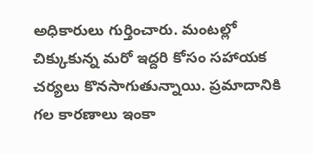అధికారులు గుర్తించారు. మంటల్లో చిక్కుకున్న మరో ఇద్దరి కోసం సహాయక చర్యలు కొనసాగుతున్నాయి. ప్రమాదానికి గల కారణాలు ఇంకా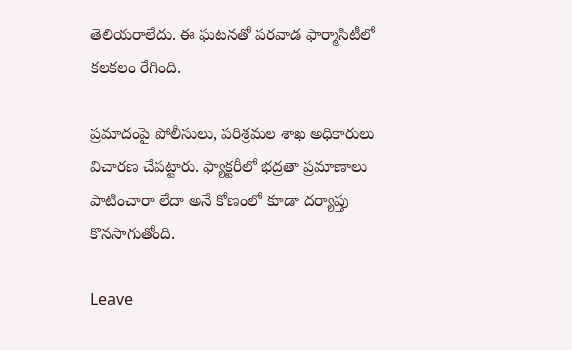తెలియరాలేదు. ఈ ఘటనతో పరవాడ ఫార్మాసిటీలో కలకలం రేగింది.

ప్రమాదంపై పోలీసులు, పరిశ్రమల శాఖ అధికారులు విచారణ చేపట్టారు. ఫ్యాక్టరీలో భద్రతా ప్రమాణాలు పాటించారా లేదా అనే కోణంలో కూడా దర్యాప్తు కొనసాగుతోంది.

Leave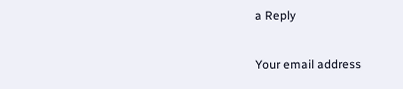a Reply

Your email address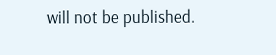will not be published.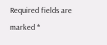Required fields are marked *